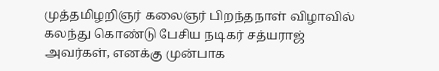முத்தமிழறிஞர் கலைஞர் பிறந்தநாள் விழாவில் கலந்து கொண்டு பேசிய நடிகர் சத்யராஜ் அவர்கள், எனக்கு முன்பாக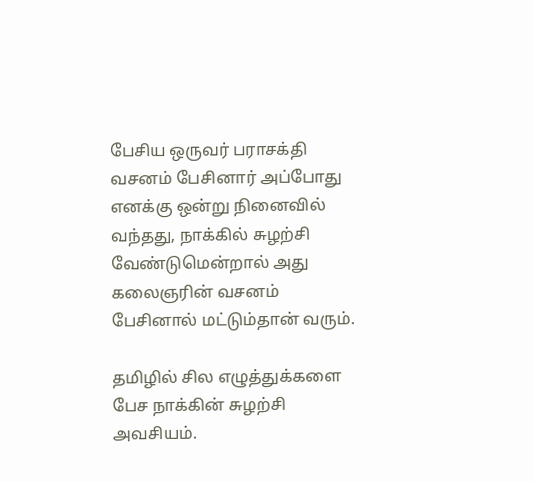பேசிய ஒருவர் பராசக்தி வசனம் பேசினார் அப்போது எனக்கு ஒன்று நினைவில் வந்தது, நாக்கில் சுழற்சி வேண்டுமென்றால் அது கலைஞரின் வசனம் பேசினால் மட்டும்தான் வரும்.

தமிழில் சில எழுத்துக்களை பேச நாக்கின் சுழற்சி அவசியம்.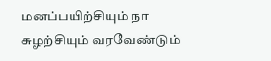மனப்பயிற்சியும் நா சுழற்சியும் வரவேண்டும்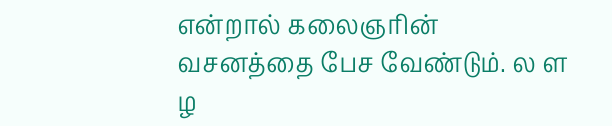என்றால் கலைஞரின் வசனத்தை பேச வேண்டும். ல ள ழ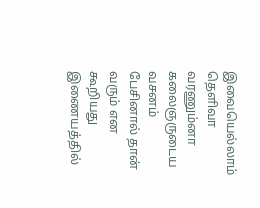இவையெல்லாம் தெளிவா வரணும்னா கலைஞருடைய வசனம் பேசினால் தான் வரும் என கூறியது இணையத்தில்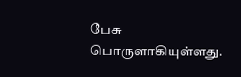பேசு பொருளாகியுள்ளது.